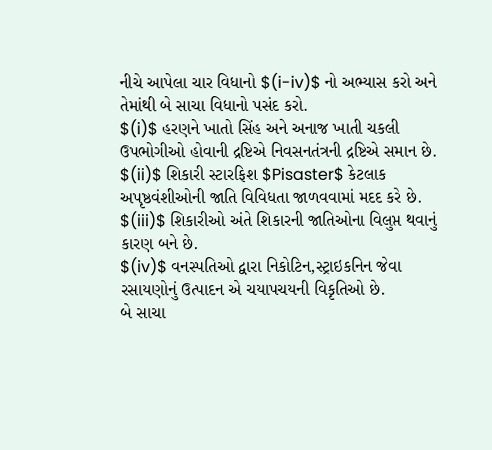નીચે આપેલા ચાર વિધાનો $(i-iv)$ નો અભ્યાસ કરો અને તેમાંથી બે સાચા વિધાનો પસંદ કરો.
$(i)$ હરણને ખાતો સિંહ અને અનાજ ખાતી ચકલી ઉપભોગીઓ હોવાની દ્રષ્ટિએ નિવસનતંત્રની દ્રષ્ટિએ સમાન છે.
$(ii)$ શિકારી સ્ટારફિશ $Pisaster$ કેટલાક અપૃષ્ઠવંશીઓની જાતિ વિવિધતા જાળવવામાં મદદ કરે છે.
$(iii)$ શિકારીઓ અંતે શિકારની જાતિઓના વિલુપ્ત થવાનું કારણ બને છે.
$(iv)$ વનસ્પતિઓ દ્વારા નિકોટિન,સ્ટ્રાઇકનિન જેવા રસાયણોનું ઉત્પાદન એ ચયાપચયની વિકૃતિઓ છે.
બે સાચા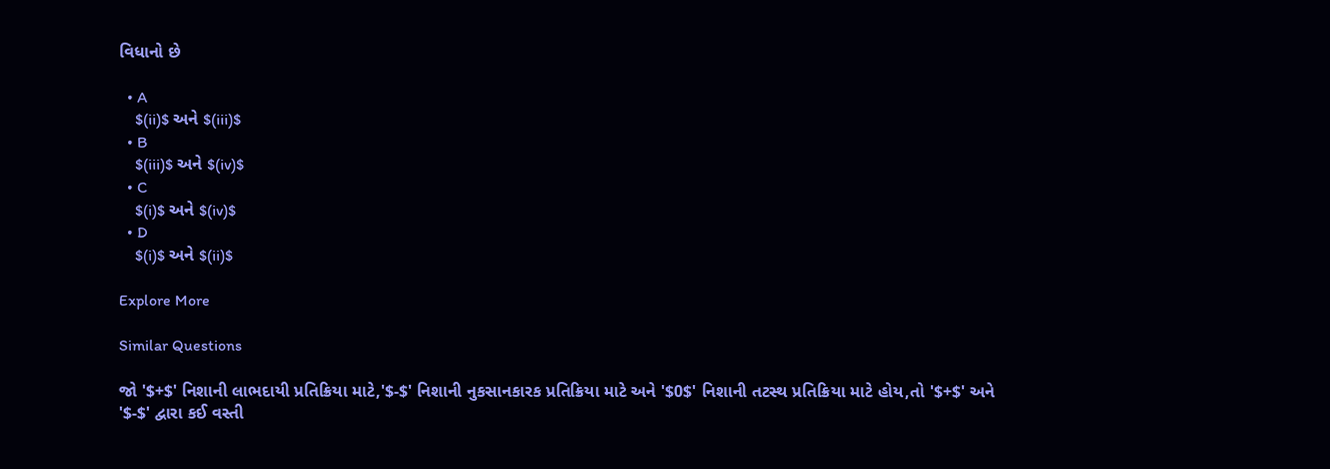વિધાનો છે

  • A
    $(ii)$ અને $(iii)$
  • B
    $(iii)$ અને $(iv)$
  • C
    $(i)$ અને $(iv)$
  • D
    $(i)$ અને $(ii)$

Explore More

Similar Questions

જો '$+$' નિશાની લાભદાયી પ્રતિક્રિયા માટે,'$-$' નિશાની નુકસાનકારક પ્રતિક્રિયા માટે અને '$0$' નિશાની તટસ્થ પ્રતિક્રિયા માટે હોય,તો '$+$' અને '$-$' દ્વારા કઈ વસ્તી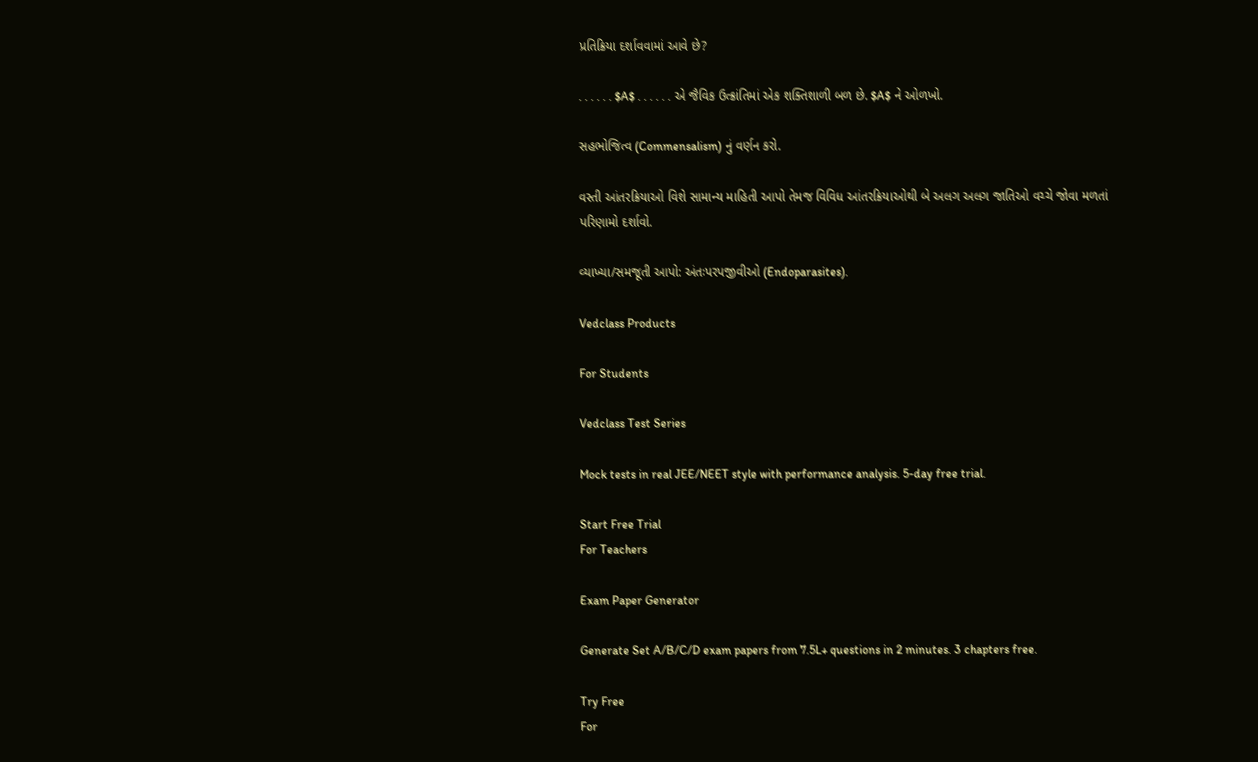પ્રતિક્રિયા દર્શાવવામાં આવે છે?

. . . . . . $A$ . . . . . . એ જૈવિક ઉત્ક્રાંતિમાં એક શક્તિશાળી બળ છે. $A$ ને ઓળખો.

સહભોજિત્વ (Commensalism) નું વર્ણન કરો.

વસ્તી આંતરક્રિયાઓ વિશે સામાન્ય માહિતી આપો તેમજ વિવિધ આંતરક્રિયાઓથી બે અલગ અલગ જાતિઓ વચ્ચે જોવા મળતાં પરિણામો દર્શાવો.

વ્યાખ્યા/સમજૂતી આપો: અંતઃપરપજીવીઓ (Endoparasites).

Vedclass Products

For Students

Vedclass Test Series

Mock tests in real JEE/NEET style with performance analysis. 5-day free trial.

Start Free Trial
For Teachers

Exam Paper Generator

Generate Set A/B/C/D exam papers from 7.5L+ questions in 2 minutes. 3 chapters free.

Try Free
For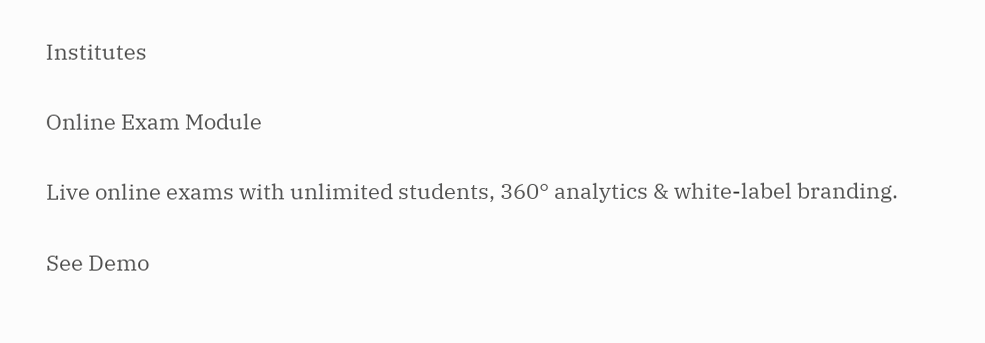Institutes

Online Exam Module

Live online exams with unlimited students, 360° analytics & white-label branding.

See Demo